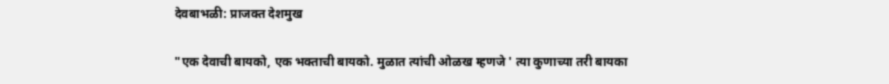देवबाभळी: प्राजक्त देशमुख

"एक देवाची बायको, एक भक्ताची बायको. मुळात त्यांची ओळख म्हणजे ' त्या कुणाच्या तरी बायका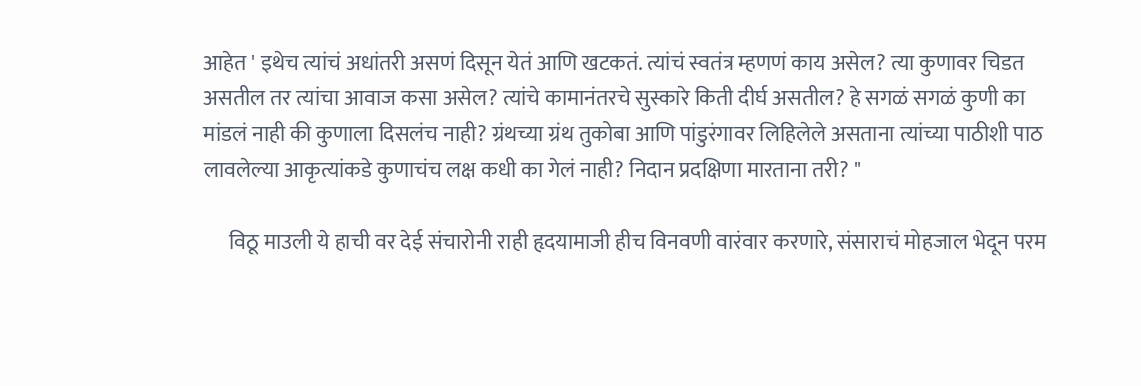आहेत ' इथेच त्यांचं अधांतरी असणं दिसून येतं आणि खटकतं. त्यांचं स्वतंत्र म्हणणं काय असेल? त्या कुणावर चिडत असतील तर त्यांचा आवाज कसा असेल? त्यांचे कामानंतरचे सुस्कारे किती दीर्घ असतील? हे सगळं सगळं कुणी का मांडलं नाही की कुणाला दिसलंच नाही? ग्रंथच्या ग्रंथ तुकोबा आणि पांडुरंगावर लिहिलेले असताना त्यांच्या पाठीशी पाठ लावलेल्या आकृत्यांकडे कुणाचंच लक्ष कधी का गेलं नाही? निदान प्रदक्षिणा मारताना तरी? "

      विठू माउली ये हाची वर देई संचारोनी राही हृदयामाजी हीच विनवणी वारंवार करणारे, संसाराचं मोहजाल भेदून परम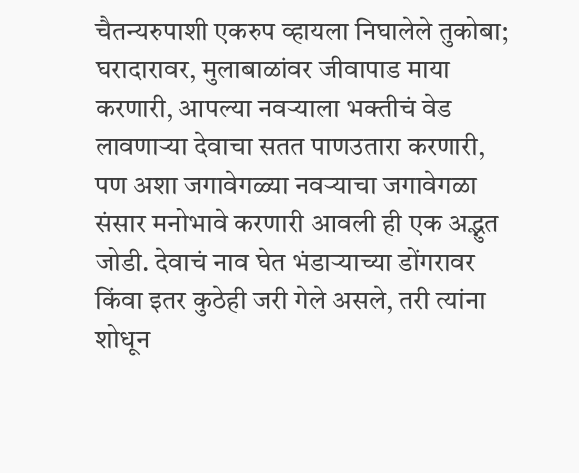चैतन्यरुपाशी एकरुप व्हायला निघालेले तुकोबा; घरादारावर, मुलाबाळांवर जीवापाड माया करणारी, आपल्या नवऱ्याला भक्तीचं वेड लावणाऱ्या देवाचा सतत पाणउतारा करणारी, पण अशा जगावेगळ्या नवऱ्याचा जगावेगळा संसार मनोभावे करणारी आवली ही एक अद्भुत जोडी. देवाचं नाव घेत भंडाऱ्याच्या डोंगरावर किंवा इतर कुठेही जरी गेले असले, तरी त्यांना शोधून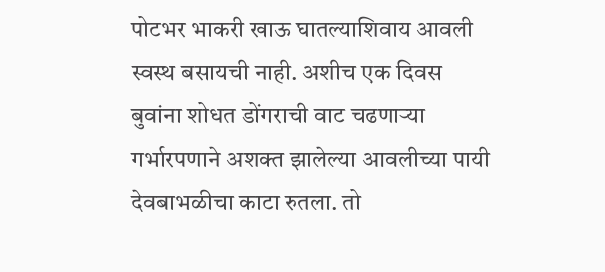पोटभर भाकरी खाऊ घातल्याशिवाय आवली स्वस्थ बसायची नाही. अशीच एक दिवस बुवांना शोधत डोंगराची वाट चढणाऱ्या गर्भारपणाने अशक्त झालेल्या आवलीच्या पायी देवबाभळीचा काटा रुतला. तो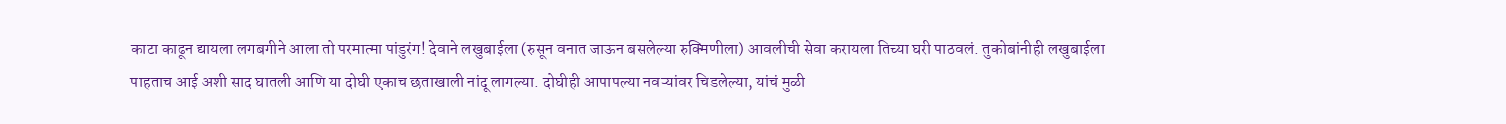काटा काढून द्यायला लगबगीने आला तो परमात्मा पांडुरंग! देवाने लखुबाईला (रुसून वनात जाऊन बसलेल्या रुक्मिणीला) आवलीची सेवा करायला तिच्या घरी पाठवलं. तुकोबांनीही लखुबाईला पाहताच आई अशी साद घातली आणि या दोघी एकाच छताखाली नांदू लागल्या. दोघीही आपापल्या नवऱ्यांवर चिडलेल्या, यांचं मुळी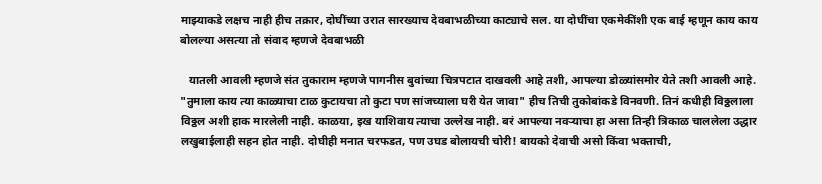माझ्याकडे लक्षच नाही हीच तक्रार, दोघींच्या उरात सारख्याच देवबाभळीच्या काट्याचे सल. या दोघींचा एकमेकींशी एक बाई म्हणून काय काय बोलल्या असत्या तो संवाद म्हणजे देवबाभळी

   यातली आवली म्हणजे संत तुकाराम म्हणजे पागनीस बुवांच्या चित्रपटात दाखवली आहे तशी, आपल्या डोळ्यांसमोर येते तशी आवली आहे. "तुमाला काय त्या काळ्याचा टाळ कुटायचा तो कुटा पण सांजच्याला घरी येत जावा" हीच तिची तुकोबांकडे विनवणी. तिनं कधीही विठ्ठलाला विठ्ठल अशी हाक मारलेली नाही. काळया, इख याशिवाय त्याचा उल्लेख नाही. बरं आपल्या नवऱ्याचा हा असा तिन्ही त्रिकाळ चाललेला उद्धार लखुबाईलाही सहन होत नाही. दोघीही मनात चरफडत, पण उघड बोलायची चोरी! बायको देवाची असो किंवा भक्ताची,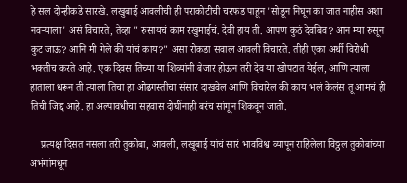हे सल दोन्हीकडे सारखे. लखुबाई आवलीची ही पराकोटीची चरफड पाहून 'सोडून निघून का जात नाहीस अशा नवऱ्याला' असं विचारते, तेव्हा " रुसायचं काम रखुमाईचं. देवी हाय ती. आपण कुठं देवबिव? आन म्या रुसून कुट जाऊ? आनि मी गेले की यांचं काय?" असा रोकडा सवाल आवली विचारते. तीही एका अर्थी विरोधी भक्तीच करते आहे. एक दिवस तिच्या या शिव्यांनी बेजार होऊन तरी देव या खोपटात येईल, आणि त्याला हाताला धरून ती त्याला तिचा हा ओढगस्तीचा संसार दाखवेल आणि विचारेल की काय भलं केलंस तू आमचं ही तिची जिद्द आहे. हा अल्पावधीचा सहवास दोघींनाही बरंच सांगून शिकवून जातो.

    प्रत्यक्ष दिसत नसला तरी तुकोबा, आवली, लखूबाई यांचं सारं भावविश्व व्यापून राहिलेला विठ्ठल तुकोबांच्या अभंगांमधून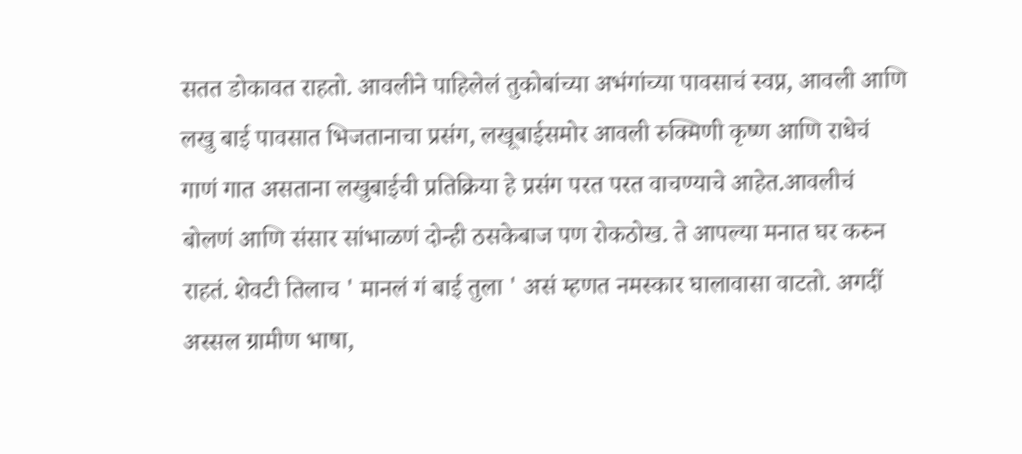सतत डोकावत राहतो. आवलीने पाहिलेलं तुकोबांच्या अभंगांच्या पावसाचं स्वप्न, आवली आणि लखु बाई पावसात भिजतानाचा प्रसंग, लखूबाईसमोर आवली रुक्मिणी कृष्ण आणि राधेचं गाणं गात असताना लखुबाईची प्रतिक्रिया हे प्रसंग परत परत वाचण्याचे आहेत.आवलीचं बोलणं आणि संसार सांभाळणं दोन्ही ठसकेबाज पण रोकठोख. ते आपल्या मनात घर करुन राहतं. शेवटी तिलाच ' मानलं गं बाई तुला ' असं म्हणत नमस्कार घालावासा वाटतो. अगदीं अस्सल ग्रामीण भाषा,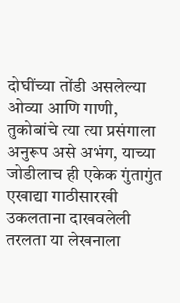दोघींच्या तोंडी असलेल्या ओव्या आणि गाणी, तुकोबांचे त्या त्या प्रसंगाला अनुरूप असे अभंग, याच्या जोडीलाच ही एकेक गुंतागुंत एखाद्या गाठीसारखी उकलताना दाखवलेली तरलता या लेखनाला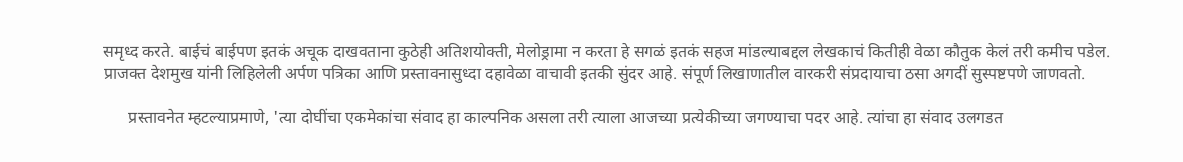समृध्द करते. बाईचं बाईपण इतकं अचूक दाखवताना कुठेही अतिशयोक्ती, मेलोड्रामा न करता हे सगळं इतकं सहज मांडल्याबद्दल लेखकाचं कितीही वेळा कौतुक केलं तरी कमीच पडेल. प्राजक्त देशमुख यांनी लिहिलेली अर्पण पत्रिका आणि प्रस्तावनासुध्दा दहावेळा वाचावी इतकी सुंदर आहे. संपूर्ण लिखाणातील वारकरी संप्रदायाचा ठसा अगदीं सुस्पष्टपणे जाणवतो.

      प्रस्तावनेत म्हटल्याप्रमाणे, 'त्या दोघींचा एकमेकांचा संवाद हा काल्पनिक असला तरी त्याला आजच्या प्रत्येकीच्या जगण्याचा पदर आहे. त्यांचा हा संवाद उलगडत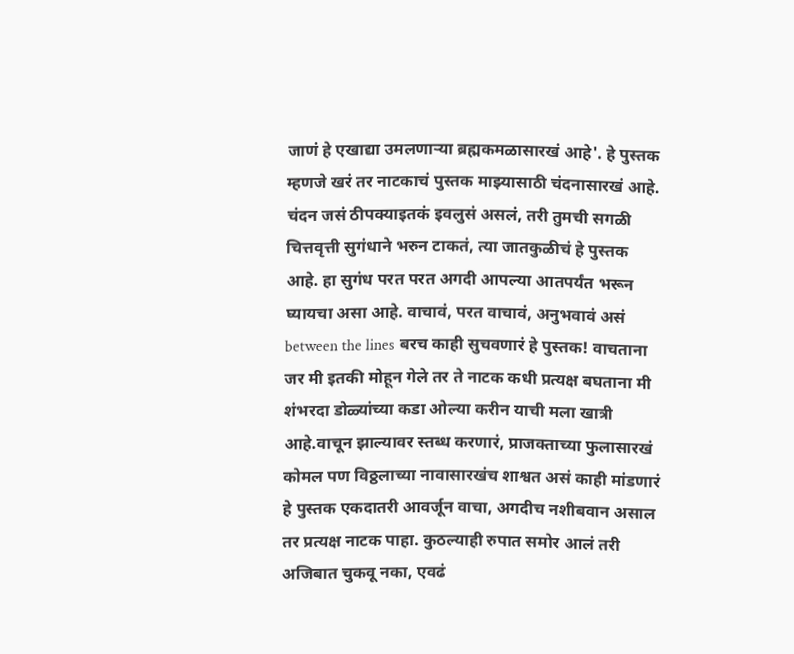जाणं हे एखाद्या उमलणाऱ्या ब्रह्मकमळासारखं आहे'. हे पुस्तक म्हणजे खरं तर नाटकाचं पुस्तक माझ्यासाठी चंदनासारखं आहे. चंदन जसं ठीपक्याइतकं इवलुसं असलं, तरी तुमची सगळी चित्तवृत्ती सुगंधाने भरुन टाकतं, त्या जातकुळीचं हे पुस्तक आहे. हा सुगंध परत परत अगदी आपल्या आतपर्यंत भरून घ्यायचा असा आहे. वाचावं, परत वाचावं, अनुभवावं असं between the lines बरच काही सुचवणारं हे पुस्तक! वाचताना जर मी इतकी मोहून गेले तर ते नाटक कधी प्रत्यक्ष बघताना मी शंभरदा डोळ्यांच्या कडा ओल्या करीन याची मला खात्री आहे.वाचून झाल्यावर स्तब्ध करणारं, प्राजक्ताच्या फुलासारखं कोमल पण विठ्ठलाच्या नावासारखंच शाश्वत असं काही मांडणारं हे पुस्तक एकदातरी आवर्जून वाचा, अगदीच नशीबवान असाल तर प्रत्यक्ष नाटक पाहा. कुठल्याही रुपात समोर आलं तरी अजिबात चुकवू नका, एवढं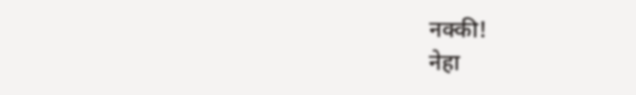नक्की!
नेहा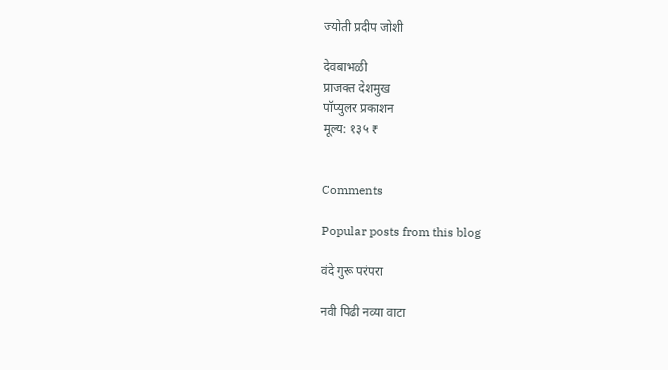ज्योती प्रदीप जोशी

देवबाभळी
प्राजक्त देशमुख
पॉप्युलर प्रकाशन
मूल्य: १३५ ₹


Comments

Popular posts from this blog

वंदे गुरू परंपरा

नवी पिढी नव्या वाटा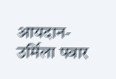आयदान- उर्मिला पवार